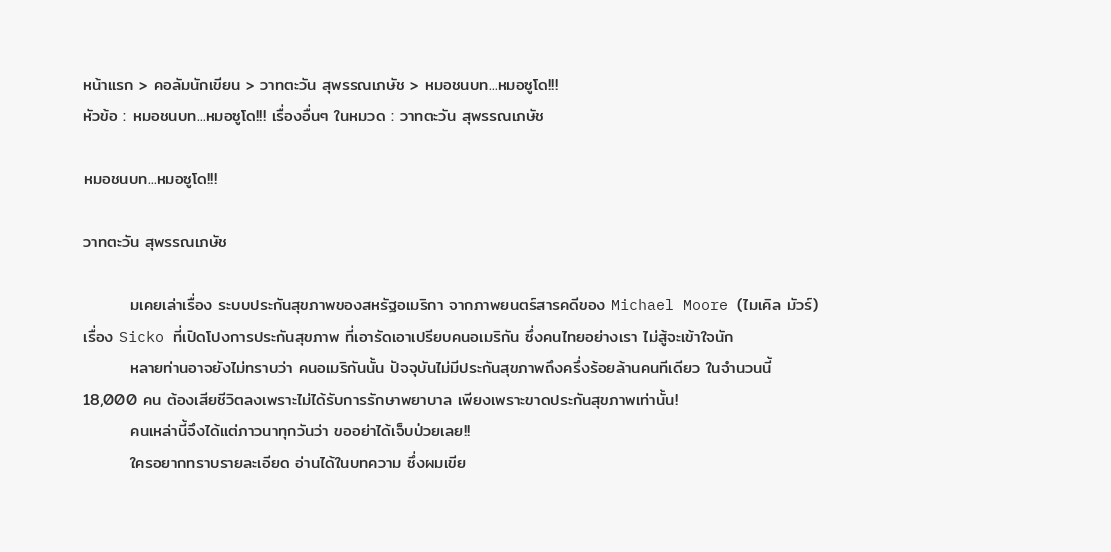หน้าแรก > คอลัมนักเขียน > วาทตะวัน สุพรรณเภษัช > หมอชนบท...หมอซูโด!!!
หัวข้อ : หมอชนบท...หมอซูโด!!! เรื่องอื่นๆ ในหมวด : วาทตะวัน สุพรรณเภษัช

หมอชนบท...หมอซูโด!!!

วาทตะวัน สุพรรณเภษัช

        มเคยเล่าเรื่อง ระบบประกันสุขภาพของสหรัฐอเมริกา จากภาพยนตร์สารคดีของ Michael Moore (ไมเคิล มัวร์) เรื่อง Sicko ที่เปิดโปงการประกันสุขภาพ ที่เอารัดเอาเปรียบคนอเมริกัน ซึ่งคนไทยอย่างเรา ไม่สู้จะเข้าใจนัก
        หลายท่านอาจยังไม่ทราบว่า คนอเมริกันนั้น ปัจจุบันไม่มีประกันสุขภาพถึงครึ่งร้อยล้านคนทีเดียว ในจำนวนนี้ 18,000 คน ต้องเสียชีวิตลงเพราะไม่ได้รับการรักษาพยาบาล เพียงเพราะขาดประกันสุขภาพเท่านั้น!
        คนเหล่านี้จึงได้แต่ภาวนาทุกวันว่า ขออย่าได้เจ็บป่วยเลย!!
        ใครอยากทราบรายละเอียด อ่านได้ในบทความ ซึ่งผมเขีย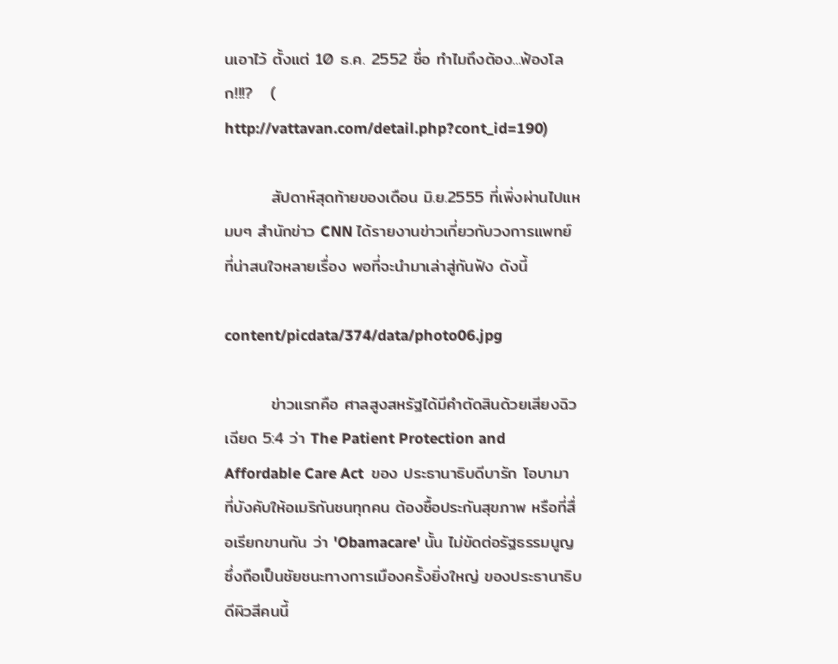นเอาไว้ ตั้งแต่ 10 ธ.ค. 2552 ชื่อ ทำไมถึงต้อง...ฟ้องโลก!!!?   (
http://vattavan.com/detail.php?cont_id=190)

        สัปดาห์สุดท้ายของเดือน มิ.ย.2555 ที่เพิ่งผ่านไปแหมบๆ สำนักข่าว CNN ได้รายงานข่าวเกี่ยวกับวงการแพทย์ ที่น่าสนใจหลายเรื่อง พอที่จะนำมาเล่าสู่กันฟัง ดังนี้

content/picdata/374/data/photo06.jpg

        ข่าวแรกคือ ศาลสูงสหรัฐได้มีคำตัดสินด้วยเสียงฉิวเฉียด 5:4 ว่า The Patient Protection and Affordable Care Act  ของ ประธานาธิบดีบารัก โอบามา ที่บังคับให้อเมริกันชนทุกคน ต้องซื้อประกันสุขภาพ หรือที่สื่อเรียกขานกัน ว่า 'Obamacare' นั้น ไม่ขัดต่อรัฐธรรมนูญ ซึ่งถือเป็นชัยชนะทางการเมืองครั้งยิ่งใหญ่ ของประธานาธิบดีผิวสีคนนี้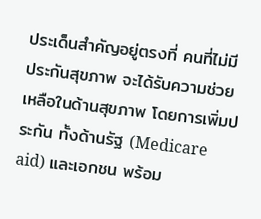ประเด็นสำคัญอยู่ตรงที่ คนที่ไม่มีประกันสุขภาพ จะได้รับความช่วยเหลือในด้านสุขภาพ โดยการเพิ่มประกัน ทั้งด้านรัฐ (Medicare aid) และเอกชน พร้อม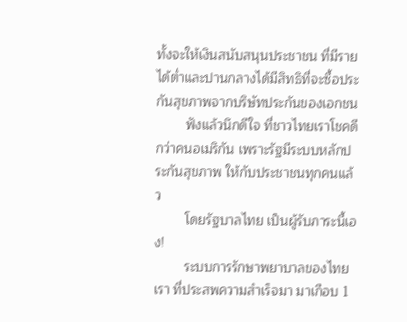ทั้งจะให้เงินสนับสนุนประชาชน ที่มีรายได้ต่ำและปานกลางได้มีสิทธิที่จะซื้อประกันสุขภาพจากบริษัทประกันของเอกชน
        ฟังแล้วนึกดีใจ ที่ชาวไทยเราโชคดีกว่าคนอเมริกัน เพราะรัฐมีระบบหลักประกันสุขภาพ ให้กับประชาชนทุกคนแล้ว
        โดยรัฐบาลไทย เป็นผู้รับภาระนี้เอง!
        ระบบการรักษาพยาบาลของไทยเรา ที่ประสพความสำเร็จมา มาเกือบ 1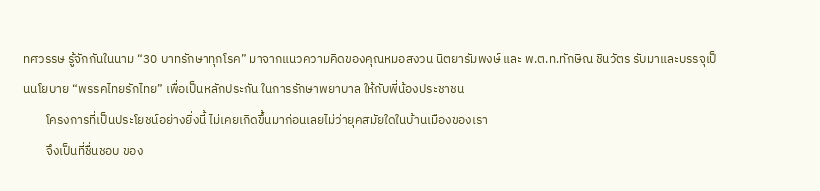ทศวรรษ รู้จักกันในนาม “30 บาทรักษาทุกโรค” มาจากแนวความคิดของคุณหมอสงวน นิตยารัมพงษ์ และ พ.ต.ท.ทักษิณ ชินวัตร รับมาและบรรจุเป็นนโยบาย “พรรคไทยรักไทย” เพื่อเป็นหลักประกัน ในการรักษาพยาบาล ให้กับพี่น้องประชาชน
        โครงการที่เป็นประโยชน์อย่างยิ่งนี้ ไม่เคยเกิดขึ้นมาก่อนเลยไม่ว่ายุคสมัยใดในบ้านเมืองของเรา
        จึงเป็นที่ชื่นชอบ ของ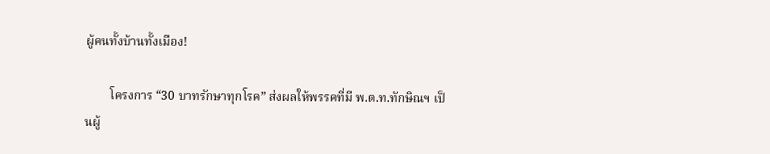ผู้คนทั้งบ้านทั้งเมือง!

        โครงการ “30 บาทรักษาทุกโรค” ส่งผลให้พรรคที่มี พ.ต.ท.ทักษิณฯ เป็นผู้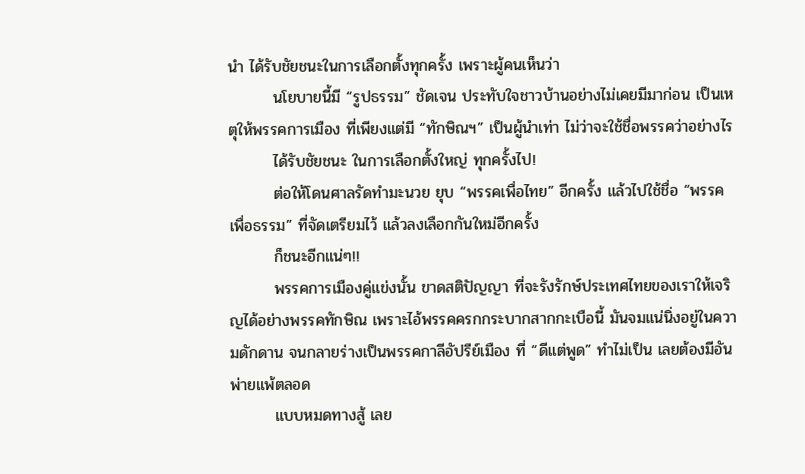นำ ได้รับชัยชนะในการเลือกตั้งทุกครั้ง เพราะผู้คนเห็นว่า
        นโยบายนี้มี “รูปธรรม” ชัดเจน ประทับใจชาวบ้านอย่างไม่เคยมีมาก่อน เป็นเหตุให้พรรคการเมือง ที่เพียงแต่มี “ทักษิณฯ” เป็นผู้นำเท่า ไม่ว่าจะใช้ชื่อพรรคว่าอย่างไร
        ได้รับชัยชนะ ในการเลือกตั้งใหญ่ ทุกครั้งไป!
        ต่อให้โดนศาลรัดทำมะนวย ยุบ “พรรคเพื่อไทย” อีกครั้ง แล้วไปใช้ชื่อ “พรรคเพื่อธรรม” ที่จัดเตรียมไว้ แล้วลงเลือกกันใหม่อีกครั้ง
        ก็ชนะอีกแน่ๆ!!
        พรรคการเมืองคู่แข่งนั้น ขาดสติปัญญา ที่จะรังรักษ์ประเทศไทยของเราให้เจริญได้อย่างพรรคทักษิณ เพราะไอ้พรรคครกกระบากสากกะเบือนี้ มันจมแน่นิ่งอยู่ในความดักดาน จนกลายร่างเป็นพรรคกาลีอัปรีย์เมือง ที่ “ดีแต่พูด” ทำไม่เป็น เลยต้องมีอันพ่ายแพ้ตลอด
        แบบหมดทางสู้ เลย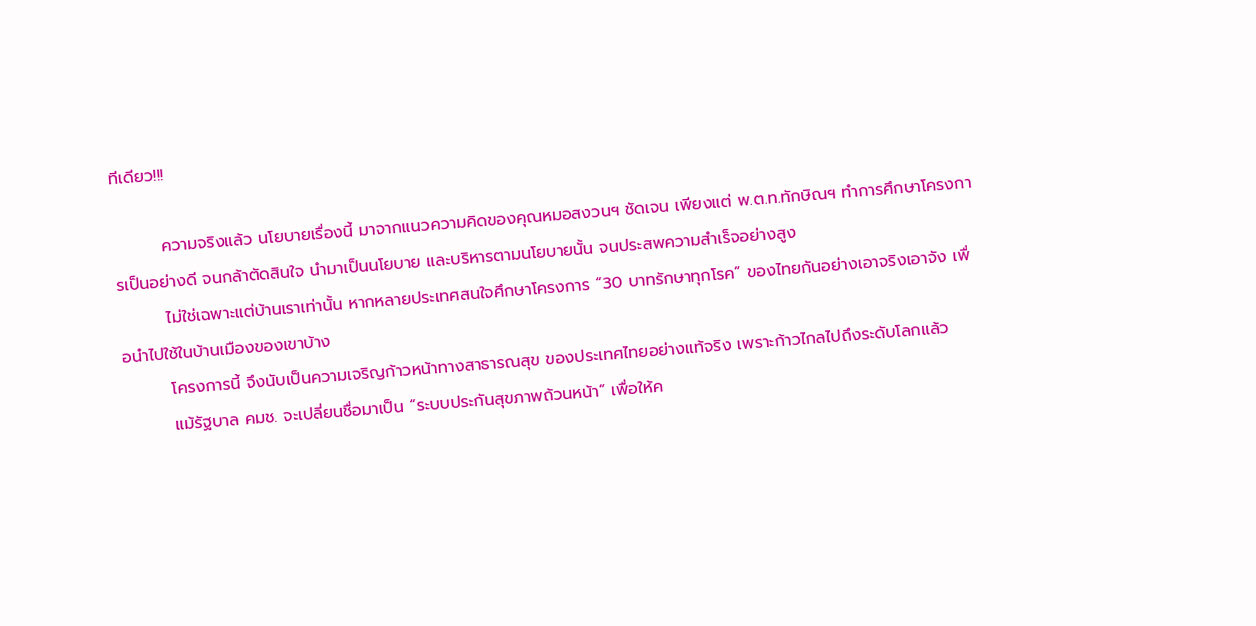ทีเดียว!!!

        ความจริงแล้ว นโยบายเรื่องนี้ มาจากแนวความคิดของคุณหมอสงวนฯ ชัดเจน เพียงแต่ พ.ต.ท.ทักษิณฯ ทำการศึกษาโครงการเป็นอย่างดี จนกล้าตัดสินใจ นำมาเป็นนโยบาย และบริหารตามนโยบายนั้น จนประสพความสำเร็จอย่างสูง
        ไม่ใช่เฉพาะแต่บ้านเราเท่านั้น หากหลายประเทศสนใจศึกษาโครงการ “30 บาทรักษาทุกโรค” ของไทยกันอย่างเอาจริงเอาจัง เพื่อนำไปใช้ในบ้านเมืองของเขาบ้าง
        โครงการนี้ จึงนับเป็นความเจริญก้าวหน้าทางสาธารณสุข ของประเทศไทยอย่างแท้จริง เพราะก้าวไกลไปถึงระดับโลกแล้ว
        แม้รัฐบาล คมช. จะเปลี่ยนชื่อมาเป็น “ระบบประกันสุขภาพถ้วนหน้า” เพื่อให้ค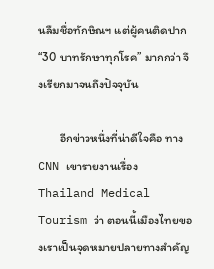นลืมชื่อทักษิณฯ แต่ผู้คนติดปาก “30 บาทรักษาทุกโรค” มากกว่า จึงเรียกมาจนถึงปัจจุบัน

        อีกข่าวหนึ่งที่น่าดีใจคือ ทาง CNN เขารายงานเรื่องThailand Medical Tourism ว่า ตอนนี้เมืองไทยของเราเป็นจุดหมายปลายทางสำคัญ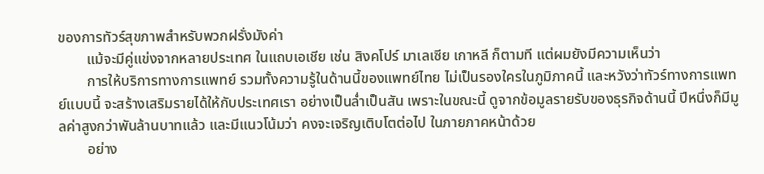ของการทัวร์สุขภาพสำหรับพวกฝรั่งมังค่า
        แม้จะมีคู่แข่งจากหลายประเทศ ในแถบเอเชีย เช่น สิงคโปร์ มาเลเซีย เกาหลี ก็ตามที แต่ผมยังมีความเห็นว่า
        การให้บริการทางการแพทย์ รวมทั้งความรู้ในด้านนี้ของแพทย์ไทย ไม่เป็นรองใครในภูมิภาคนี้ และหวังว่าทัวร์ทางการแพทย์แบบนี้ จะสร้างเสริมรายได้ให้กับประเทศเรา อย่างเป็นล่ำเป็นสัน เพราะในขณะนี้ ดูจากข้อมูลรายรับของธุรกิจด้านนี้ ปีหนึ่งก็มีมูลค่าสูงกว่าพันล้านบาทแล้ว และมีแนวโน้มว่า คงจะเจริญเติบโตต่อไป ในภายภาคหน้าด้วย
        อย่าง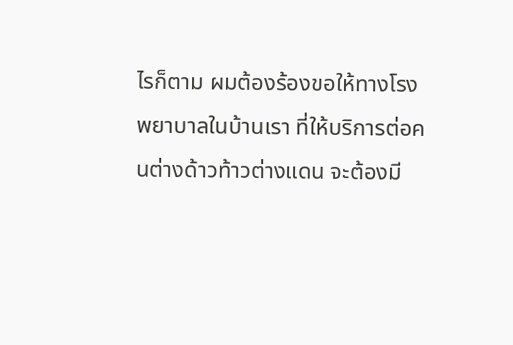ไรก็ตาม ผมต้องร้องขอให้ทางโรงพยาบาลในบ้านเรา ที่ให้บริการต่อคนต่างด้าวท้าวต่างแดน จะต้องมี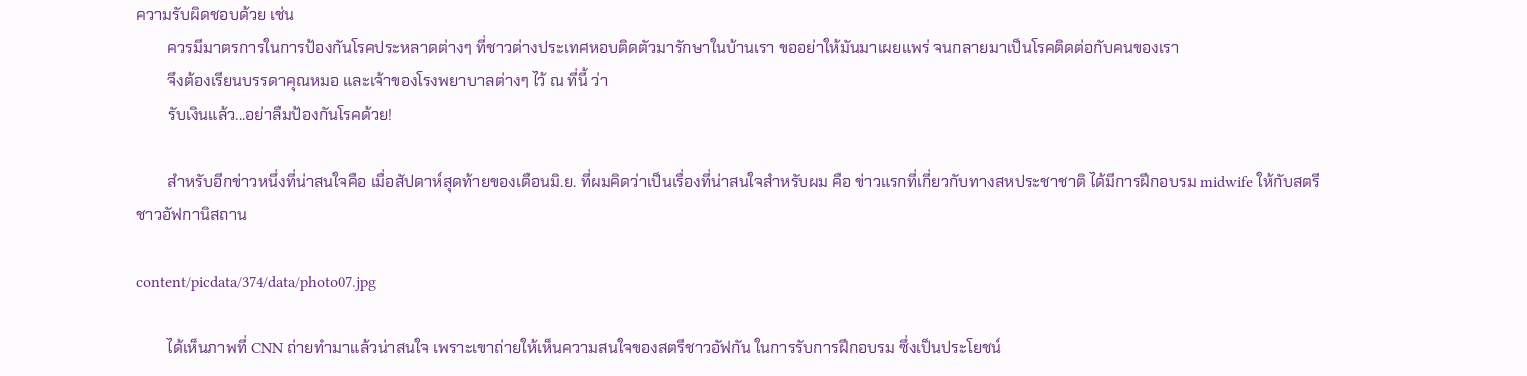ความรับผิดชอบด้วย เช่น
        ควรมีมาตรการในการป้องกันโรคประหลาดต่างๆ ที่ชาวต่างประเทศหอบติดตัวมารักษาในบ้านเรา ขออย่าให้มันมาเผยแพร่ จนกลายมาเป็นโรคติดต่อกับคนของเรา
        จึงต้องเรียนบรรดาคุณหมอ และเจ้าของโรงพยาบาลต่างๆ ไว้ ณ ที่นี้ ว่า
        รับเงินแล้ว...อย่าลืมป้องกันโรคด้วย!

        สำหรับอีกข่าวหนึ่งที่น่าสนใจคือ เมื่อสัปดาห์สุดท้ายของเดือนมิ.ย. ที่ผมคิดว่าเป็นเรื่องที่น่าสนใจสำหรับผม คือ ข่าวแรกที่เกี่ยวกับทางสหประชาชาติ ได้มีการฝึกอบรม midwife ให้กับสตรีชาวอัฟกานิสถาน

content/picdata/374/data/photo07.jpg

        ได้เห็นภาพที่ CNN ถ่ายทำมาแล้วน่าสนใจ เพราะเขาถ่ายให้เห็นความสนใจของสตรีชาวอัฟกัน ในการรับการฝึกอบรม ซึ่งเป็นประโยชน์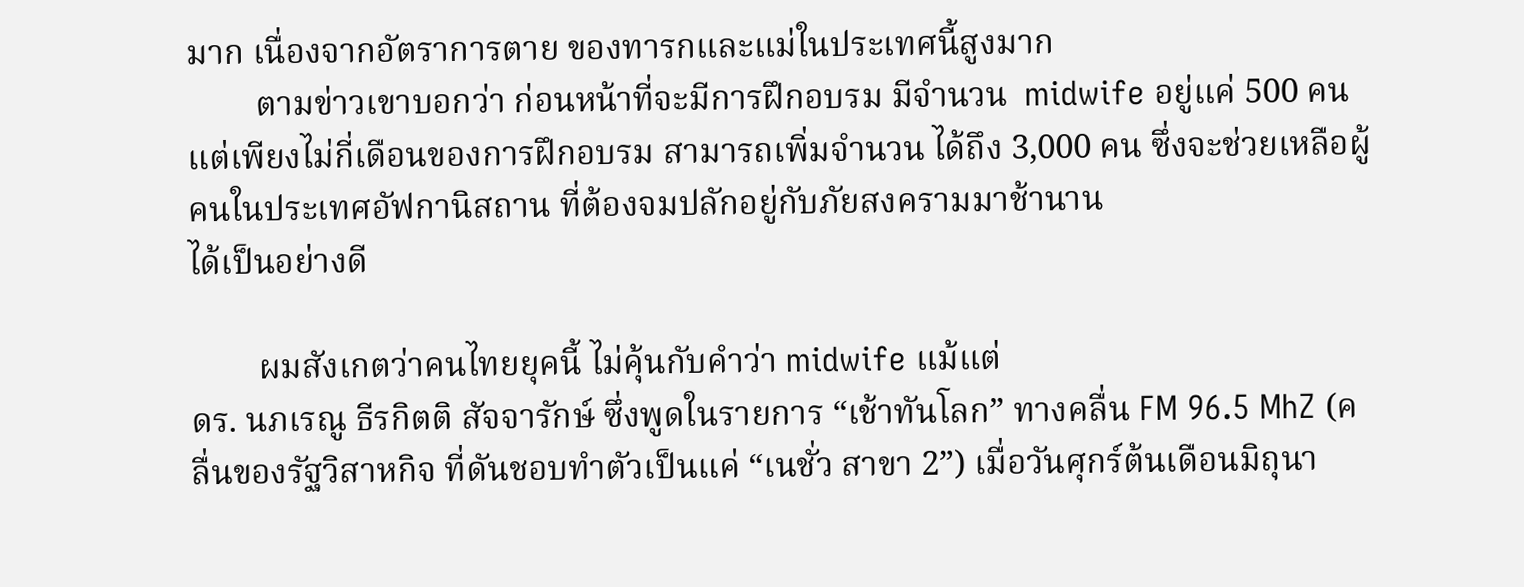มาก เนื่องจากอัตราการตาย ของทารกและแม่ในประเทศนี้สูงมาก
        ตามข่าวเขาบอกว่า ก่อนหน้าที่จะมีการฝึกอบรม มีจำนวน  midwife อยู่แค่ 500 คน แต่เพียงไม่กี่เดือนของการฝึกอบรม สามารถเพิ่มจำนวน ได้ถึง 3,000 คน ซึ่งจะช่วยเหลือผู้คนในประเทศอัฟกานิสถาน ที่ต้องจมปลักอยู่กับภัยสงครามมาช้านาน
ได้เป็นอย่างดี

        ผมสังเกตว่าคนไทยยุคนี้ ไม่คุ้นกับคำว่า midwife แม้แต่
ดร. นภเรณู ธีรกิตติ สัจจารักษ์ ซึ่งพูดในรายการ “เช้าทันโลก” ทางคลื่น FM 96.5 MhZ (คลื่นของรัฐวิสาหกิจ ที่ดันชอบทำตัวเป็นแค่ “เนชั่ว สาขา 2”) เมื่อวันศุกร์ต้นเดือนมิถุนา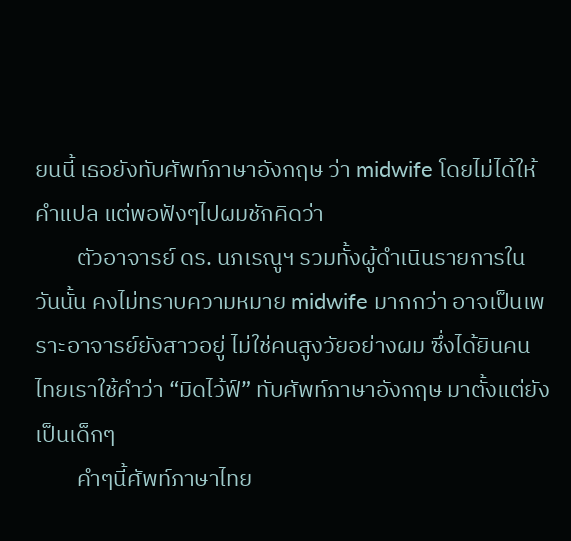ยนนี้ เธอยังทับศัพท์ภาษาอังกฤษ ว่า midwife โดยไม่ได้ให้คำแปล แต่พอฟังๆไปผมชักคิดว่า
        ตัวอาจารย์ ดร. นภเรณูฯ รวมทั้งผู้ดำเนินรายการในวันนั้น คงไม่ทราบความหมาย midwife มากกว่า อาจเป็นเพราะอาจารย์ยังสาวอยู่ ไม่ใช่คนสูงวัยอย่างผม ซึ่งได้ยินคนไทยเราใช้คำว่า “มิดไว้ฟ์” ทับศัพท์ภาษาอังกฤษ มาตั้งแต่ยังเป็นเด็กๆ
        คำๆนี้ศัพท์ภาษาไทย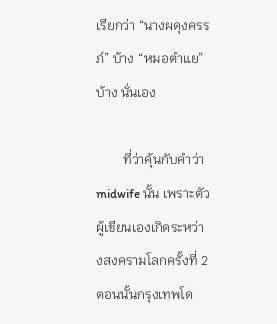เรียกว่า “นางผดุงครรภ์” บ้าง “หมอตำแย” บ้าง นั่นเอง

        ที่ว่าคุ้นกับคำว่า midwife นั้น เพราะตัวผู้เขียนเองเกิดระหว่างสงครามโลกครั้งที่ 2 ตอนนั้นกรุงเทพโด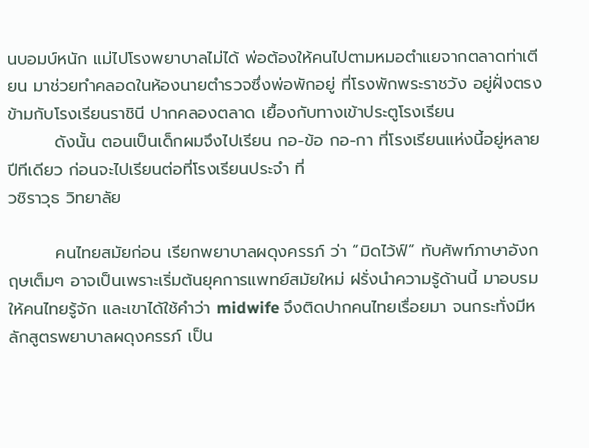นบอมบ์หนัก แม่ไปโรงพยาบาลไม่ได้ พ่อต้องให้คนไปตามหมอตำแยจากตลาดท่าเตียน มาช่วยทำคลอดในห้องนายตำรวจซึ่งพ่อพักอยู่ ที่โรงพักพระราชวัง อยู่ฝั่งตรงข้ามกับโรงเรียนราชินี ปากคลองตลาด เยื้องกับทางเข้าประตูโรงเรียน
        ดังนั้น ตอนเป็นเด็กผมจึงไปเรียน กอ-ข้อ กอ-กา ที่โรงเรียนแห่งนี้อยู่หลายปีทีเดียว ก่อนจะไปเรียนต่อที่โรงเรียนประจำ ที่
วชิราวุธ วิทยาลัย

        คนไทยสมัยก่อน เรียกพยาบาลผดุงครรภ์ ว่า “มิดไว้ฟ์” ทับศัพท์ภาษาอังกฤษเต็มๆ อาจเป็นเพราะเริ่มต้นยุคการแพทย์สมัยใหม่ ฝรั่งนำความรู้ด้านนี้ มาอบรมให้คนไทยรู้จัก และเขาได้ใช้คำว่า midwife จึงติดปากคนไทยเรื่อยมา จนกระทั่งมีหลักสูตรพยาบาลผดุงครรภ์ เป็น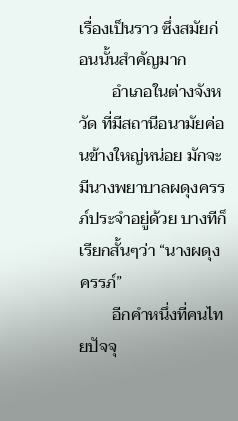เรื่องเป็นราว ซึ่งสมัยก่อนนั้นสำคัญมาก
        อำเภอในต่างจังหวัด ที่มีสถานีอนามัยค่อนข้างใหญ่หน่อย มักจะมีนางพยาบาลผดุงครรภ์ประจำอยู่ด้วย บางทีก็เรียกสั้นๆว่า “นางผดุงครรภ์”
        อีกคำหนึ่งที่คนไทยปัจจุ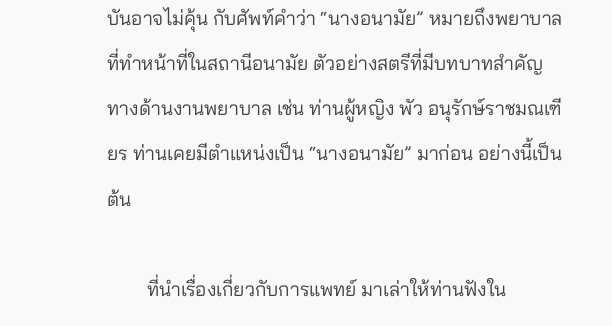บันอาจไม่คุ้น กับศัพท์คำว่า “นางอนามัย” หมายถึงพยาบาล ที่ทำหน้าที่ในสถานีอนามัย ตัวอย่างสตรีที่มีบทบาทสำคัญทางด้านงานพยาบาล เช่น ท่านผู้หญิง พัว อนุรักษ์ราชมณเฑียร ท่านเคยมีตำแหน่งเป็น “นางอนามัย” มาก่อน อย่างนี้เป็นต้น

        ที่นำเรื่องเกี่ยวกับการแพทย์ มาเล่าให้ท่านฟังใน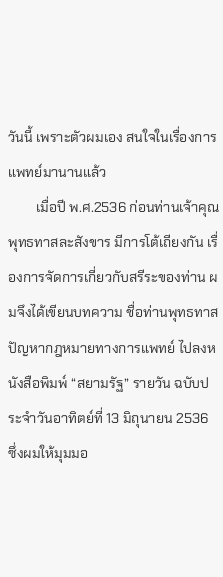วันนี้ เพราะตัวผมเอง สนใจในเรื่องการแพทย์มานานแล้ว
        เมื่อปี พ.ศ.2536 ก่อนท่านเจ้าคุณพุทธทาสละสังขาร มีการโต้เถียงกัน เรื่องการจัดการเกี่ยวกับสรีระของท่าน ผมจึงได้เขียนบทความ ชื่อท่านพุทธทาส ปัญหากฎหมายทางการแพทย์ ไปลงหนังสือพิมพ์ “สยามรัฐ” รายวัน ฉบับประจำวันอาทิตย์ที่ 13 มิถุนายน 2536 ซึ่งผมให้มุมมอ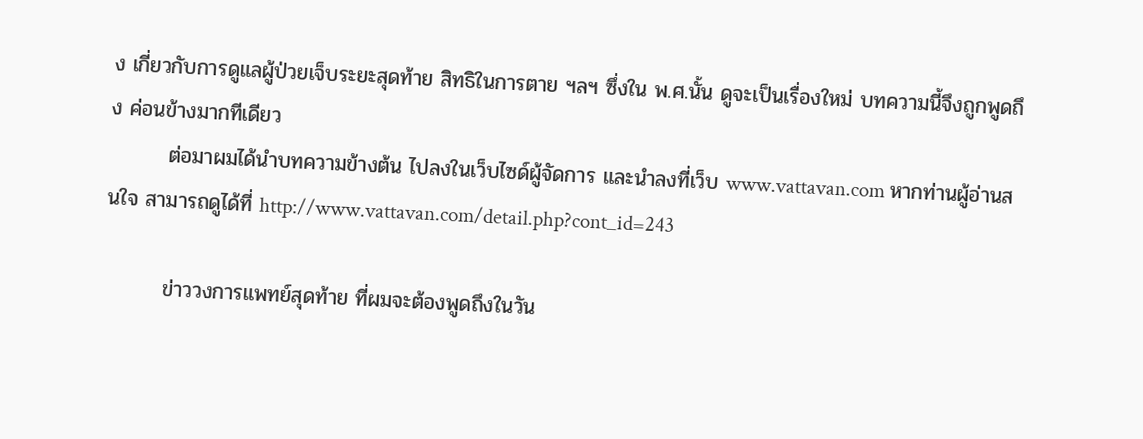ง เกี่ยวกับการดูแลผู้ป่วยเจ็บระยะสุดท้าย สิทธิในการตาย ฯลฯ ซึ่งใน พ.ศ.นั้น ดูจะเป็นเรื่องใหม่ บทความนี้จึงถูกพูดถึง ค่อนข้างมากทีเดียว
        ต่อมาผมได้นำบทความข้างต้น ไปลงในเว็บไซด์ผู้จัดการ และนำลงที่เว็บ www.vattavan.com หากท่านผู้อ่านสนใจ สามารถดูได้ที่ http://www.vattavan.com/detail.php?cont_id=243

        ข่าววงการแพทย์สุดท้าย ที่ผมจะต้องพูดถึงในวัน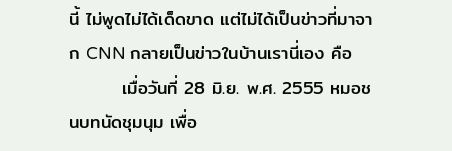นี้ ไม่พูดไม่ได้เด็ดขาด แต่ไม่ได้เป็นข่าวที่มาจาก CNN กลายเป็นข่าวในบ้านเรานี่เอง คือ
        เมื่อวันที่ 28 มิ.ย. พ.ศ. 2555 หมอชนบทนัดชุมนุม เพื่อ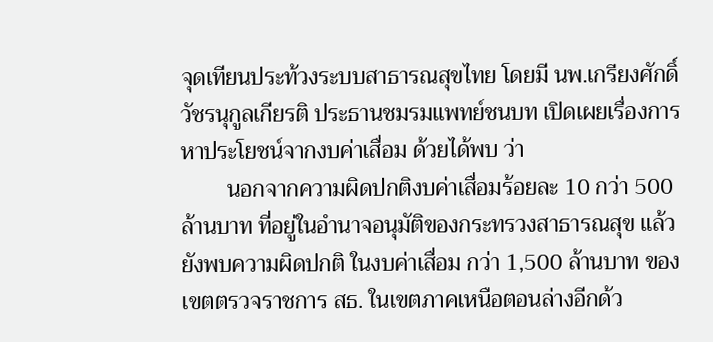จุดเทียนประท้วงระบบสาธารณสุขไทย โดยมี นพ.เกรียงศักดิ์ วัชรนุกูลเกียรติ ประธานชมรมแพทย์ชนบท เปิดเผยเรื่องการหาประโยชน์จากงบค่าเสื่อม ด้วยได้พบ ว่า
        นอกจากความผิดปกติงบค่าเสื่อมร้อยละ 10 กว่า 500 ล้านบาท ที่อยู่ในอำนาจอนุมัติของกระทรวงสาธารณสุข แล้วยังพบความผิดปกติ ในงบค่าเสื่อม กว่า 1,500 ล้านบาท ของเขตตรวจราชการ สธ. ในเขตภาคเหนือตอนล่างอีกด้ว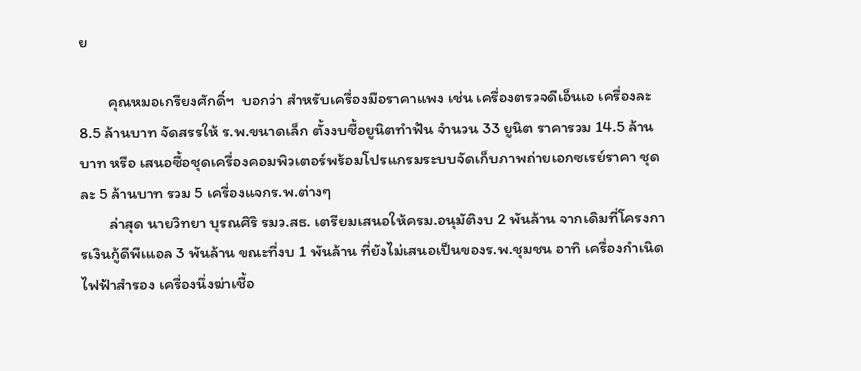ย

        คุณหมอเกรียงศักดิ์ฯ  บอกว่า สำหรับเครื่องมือราคาแพง เช่น เครื่องตรวจดีเอ็นเอ เครื่องละ 8.5 ล้านบาท จัดสรรให้ ร.พ.ขนาดเล็ก ตั้งงบซื้อยูนิตทำฟัน จำนวน 33 ยูนิต ราคารวม 14.5 ล้านบาท หรือ เสนอซื้อชุดเครื่องคอมพิวเตอร์พร้อมโปรแกรมระบบจัดเก็บภาพถ่ายเอกซเรย์ราคา ชุดละ 5 ล้านบาท รวม 5 เครื่องแจกร.พ.ต่างๆ
        ล่าสุด นายวิทยา บุรณศิริ รมว.สธ. เตรียมเสนอให้ครม.อนุมัติงบ 2 พันล้าน จากเดิมที่โครงการเงินกู้ดีพีเแอล 3 พันล้าน ขณะที่งบ 1 พันล้าน ที่ยังไม่เสนอเป็นของร.พ.ชุมชน อาทิ เครื่องกำเนิดไฟฟ้าสำรอง เครื่องนึ่งฆ่าเชื้อ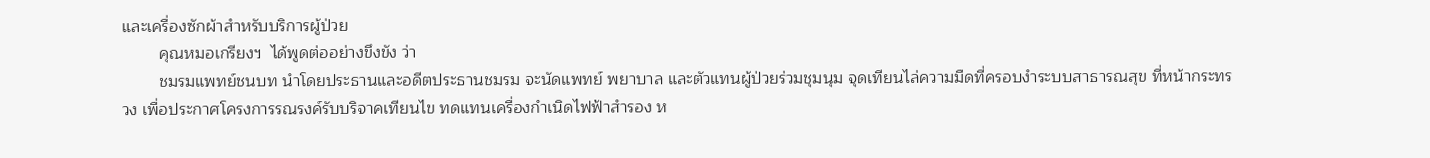และเครื่องซักผ้าสำหรับบริการผู้ป่วย
        คุณหมอเกรียงฯ  ได้พูดต่ออย่างขึงขัง ว่า
        ชมรมแพทย์ชนบท นำโดยประธานและอดีตประธานชมรม จะนัดแพทย์ พยาบาล และตัวแทนผู้ป่วยร่วมชุมนุม จุดเทียนไล่ความมืดที่ครอบงำระบบสาธารณสุข ที่หน้ากระทรวง เพื่อประกาศโครงการรณรงค์รับบริจาคเทียนไข ทดแทนเครื่องกำเนิดไฟฟ้าสำรอง ห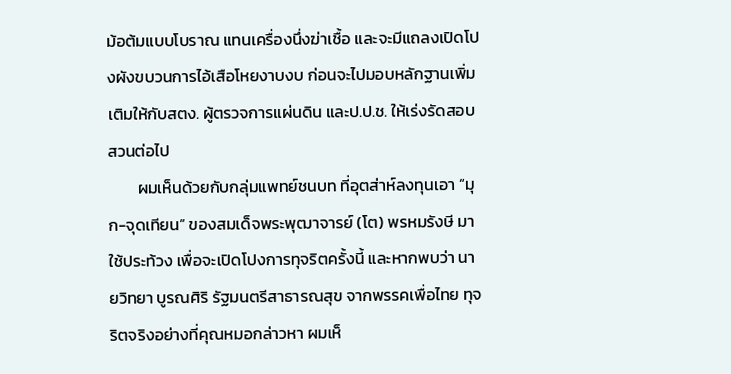ม้อต้มแบบโบราณ แทนเครื่องนึ่งฆ่าเชื้อ และจะมีแถลงเปิดโปงผังขบวนการไอ้เสือโหยงาบงบ ก่อนจะไปมอบหลักฐานเพิ่มเติมให้กับสตง. ผู้ตรวจการแผ่นดิน และป.ป.ช. ให้เร่งรัดสอบสวนต่อไป
        ผมเห็นด้วยกับกลุ่มแพทย์ชนบท ที่อุตส่าห์ลงทุนเอา “มุก-จุดเทียน” ของสมเด็จพระพุฒาจารย์ (โต) พรหมรังษี มาใช้ประท้วง เพื่อจะเปิดโปงการทุจริตครั้งนี้ และหากพบว่า นายวิทยา บูรณศิริ รัฐมนตรีสาธารณสุข จากพรรคเพื่อไทย ทุจริตจริงอย่างที่คุณหมอกล่าวหา ผมเห็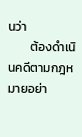นว่า
        ต้องดำเนินคดีตามกฎหมายอย่า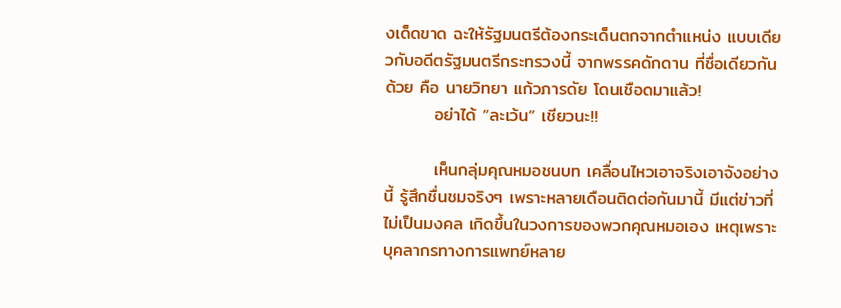งเด็ดขาด ฉะให้รัฐมนตรีต้องกระเด็นตกจากตำแหน่ง แบบเดียวกับอดีตรัฐมนตรีกระทรวงนี้ จากพรรคดักดาน ที่ชื่อเดียวกันด้วย คือ นายวิทยา แก้วภารดัย โดนเชือดมาแล้ว!
        อย่าได้ “ละเว้น” เชียวนะ!!

        เห็นกลุ่มคุณหมอชนบท เคลื่อนไหวเอาจริงเอาจังอย่างนี้ รู้สึกชื่นชมจริงๆ เพราะหลายเดือนติดต่อกันมานี้ มีแต่ข่าวที่ไม่เป็นมงคล เกิดขึ้นในวงการของพวกคุณหมอเอง เหตุเพราะบุคลากรทางการแพทย์หลาย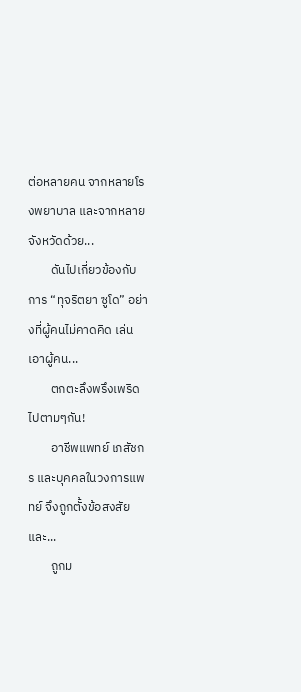ต่อหลายคน จากหลายโรงพยาบาล และจากหลายจังหวัดด้วย...
        ดันไปเกี่ยวข้องกับการ “ทุจริตยา ซูโด” อย่างที่ผู้คนไม่คาดคิด เล่นเอาผู้คน...
        ตกตะลึงพรึงเพริด ไปตามๆกัน!
        อาชีพแพทย์ เภสัชกร และบุคคลในวงการแพทย์ จึงถูกตั้งข้อสงสัย และ...
        ถูกม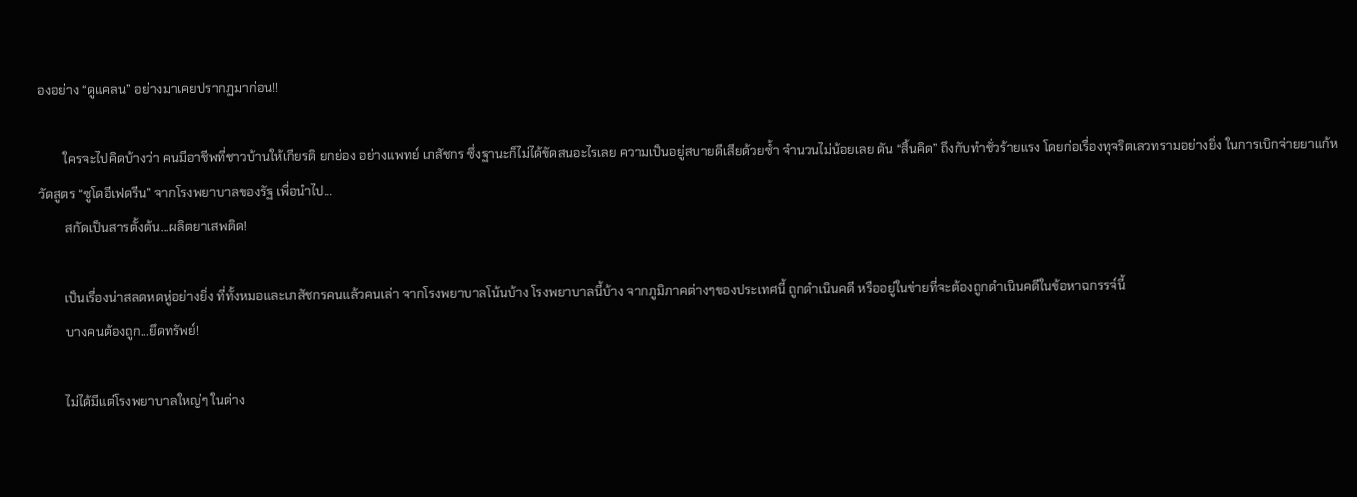องอย่าง “ดูแคลน” อย่างมาเคยปรากฏมาก่อน!!

        ใครจะไปคิดบ้างว่า คนมีอาชีพที่ชาวบ้านให้เกียรติ ยกย่อง อย่างแพทย์ เภสัชกร ซึ่งฐานะก็ไม่ได้ขัดสนอะไรเลย ความเป็นอยู่สบายดีเสียด้วยซ้ำ จำนวนไม่น้อยเลย ดัน “สิ้นคิด” ถึงกับทำชั่วร้ายแรง โดยก่อเรื่องทุจริตเลวทรามอย่างยิ่ง ในการเบิกจ่ายยาแก้หวัดสูตร “ซูโดอีเฟดรีน” จากโรงพยาบาลของรัฐ เพื่อนำไป...
        สกัดเป็นสารตั้งต้น...ผลิตยาเสพติด!

        เป็นเรื่องน่าสลดหดหู่อย่างยิ่ง ที่ทั้งหมอและเภสัชกรคนแล้วคนเล่า จากโรงพยาบาลโน้นบ้าง โรงพยาบาลนี้บ้าง จากภูมิภาคต่างๆของประเทศนี้ ถูกดำเนินคดี หรืออยู่ในข่ายที่จะต้องถูกดำเนินคดีในข้อหาฉกรรจ์นี้
        บางคนต้องถูก...ยึดทรัพย์!

        ไม่ได้มีแต่โรงพยาบาลใหญ่ๆ ในต่าง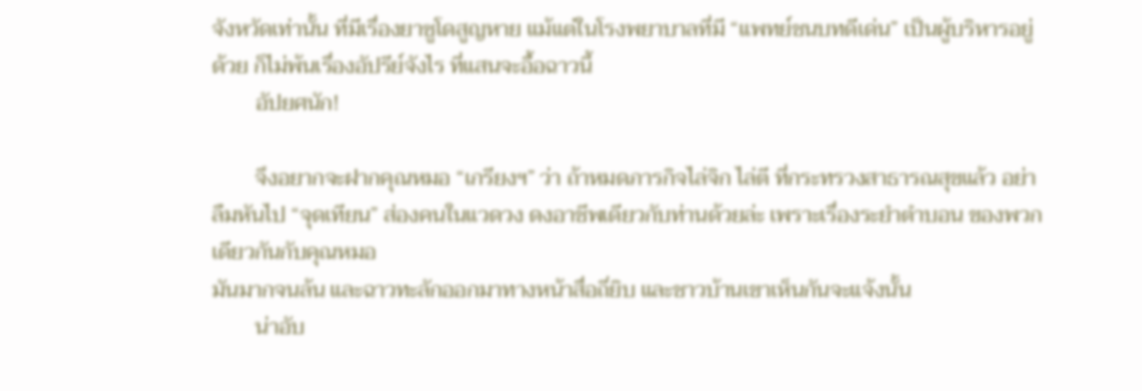จังหวัดเท่านั้น ที่มีเรื่องยาซูโดสูญหาย แม้แต่ในโรงพยาบาลที่มี “แพทย์ชนบทดีเด่น” เป็นผู้บริหารอยู่ด้วย ก็ไม่พ้นเรื่องอัปรีย์จังไร ที่แสนจะอื้อฉาวนี้
        อัปยศนัก!

        จึงอยากจะฝากคุณหมอ “เกรียงฯ” ว่า ถ้าหมดภารกิจไล่จิก ไล่ตี ที่กระทรวงสาธารณสุขแล้ว อย่าลืมหันไป “จุดเทียน” ส่องคนในแวดวง ดงอาชีพเดียวกับท่านด้วยล่ะ เพราะเรื่องระยำตำบอน ของพวกเดียวกันกับคุณหมอ
มันมากจนล้น และฉาวทะลักออกมาทางหน้าสื่อถี่ยิบ และชาวบ้านเขาเห็นกันจะแจ้งนั้น
        น่าอับ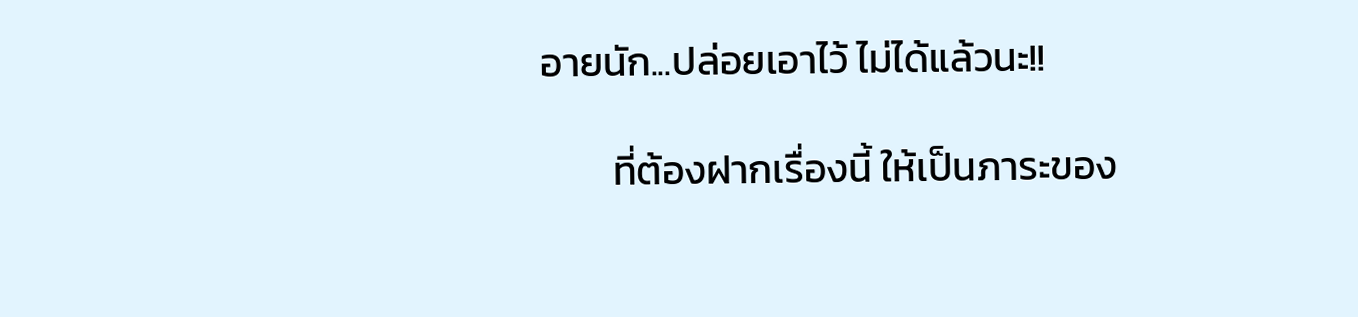อายนัก...ปล่อยเอาไว้ ไม่ได้แล้วนะ!!

        ที่ต้องฝากเรื่องนี้ ให้เป็นภาระของ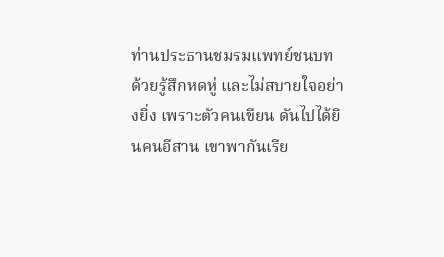ท่านประธานชมรมแพทย์ชนบท ด้วยรู้สึกหดหู่ และไม่สบายใจอย่างยิ่ง เพราะตัวคนเขียน ดันไปได้ยินคนอีสาน เขาพากันเรีย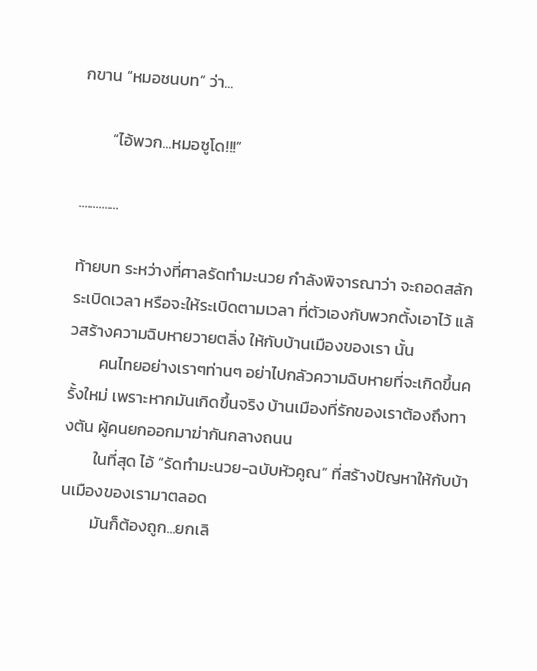กขาน “หมอชนบท” ว่า...

        “ไอ้พวก...หมอซูโด!!!”

..............

ท้ายบท ระหว่างที่ศาลรัดทำมะนวย กำลังพิจารณาว่า จะถอดสลักระเบิดเวลา หรือจะให้ระเบิดตามเวลา ที่ตัวเองกับพวกตั้งเอาไว้ แล้วสร้างความฉิบหายวายตลิ่ง ให้กับบ้านเมืองของเรา นั้น
        คนไทยอย่างเราๆท่านๆ อย่าไปกลัวความฉิบหายที่จะเกิดขึ้นครั้งใหม่ เพราะหากมันเกิดขึ้นจริง บ้านเมืองที่รักของเราต้องถึงทางตัน ผู้คนยกออกมาฆ่ากันกลางถนน
        ในที่สุด ไอ้ “รัดทำมะนวย-ฉบับหัวคูณ” ที่สร้างปัญหาให้กับบ้านเมืองของเรามาตลอด
        มันก็ต้องถูก...ยกเลิ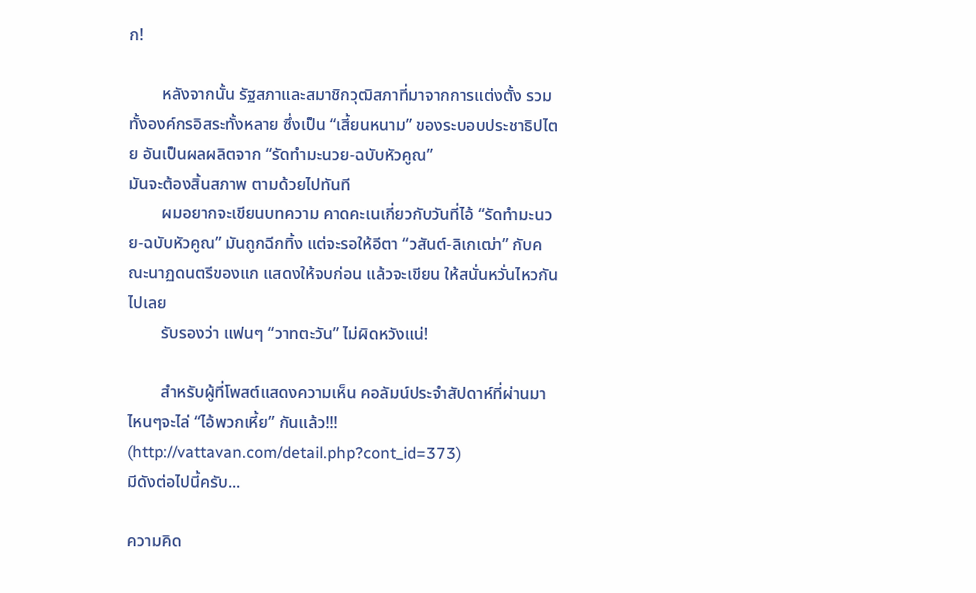ก!

        หลังจากนั้น รัฐสภาและสมาชิกวุฒิสภาที่มาจากการแต่งตั้ง รวมทั้งองค์กรอิสระทั้งหลาย ซึ่งเป็น “เสี้ยนหนาม” ของระบอบประชาธิปไตย อันเป็นผลผลิตจาก “รัดทำมะนวย-ฉบับหัวคูณ”
มันจะต้องสิ้นสภาพ ตามด้วยไปทันที
        ผมอยากจะเขียนบทความ คาดคะเนเกี่ยวกับวันที่ไอ้ “รัดทำมะนวย-ฉบับหัวคูณ” มันถูกฉีกทิ้ง แต่จะรอให้อีตา “วสันต์-ลิเกเฒ่า” กับคณะนาฏดนตรีของแก แสดงให้จบก่อน แล้วจะเขียน ให้สนั่นหวั่นไหวกันไปเลย
        รับรองว่า แฟนๆ “วาทตะวัน” ไม่ผิดหวังแน่!

        สำหรับผู้ที่โพสต์แสดงความเห็น คอลัมน์ประจำสัปดาห์ที่ผ่านมา ไหนๆจะไล่ “ไอ้พวกเหี้ย” กันแล้ว!!! (http://vattavan.com/detail.php?cont_id=373)
มีดังต่อไปนี้ครับ...

ความคิด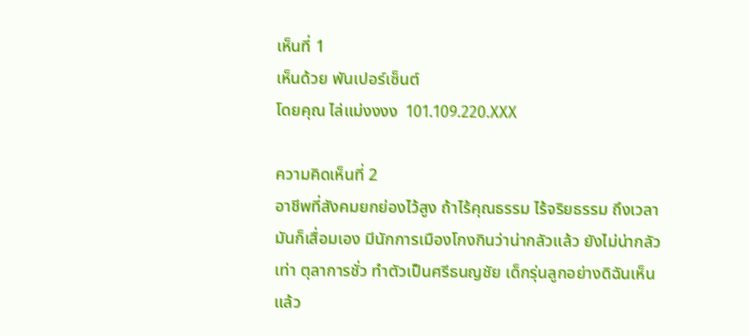เห็นที่ 1
เห็นด้วย พันเปอร์เซ็นต์
โดยคุณ ไล่แม่งงงง  101.109.220.XXX

ความคิดเห็นที่ 2
อาชีพที่สังคมยกย่องไว้สูง ถ้าไร้คุณธรรม ไร้จริยธรรม ถึงเวลามันก็เสื่อมเอง มีนักการเมืองโกงกินว่าน่ากลัวแล้ว ยังไม่น่ากลัวเท่า ตุลาการชั่ว ทำตัวเป็นศรีธนญชัย เด็กรุ่นลูกอย่างดิฉันเห็นแล้ว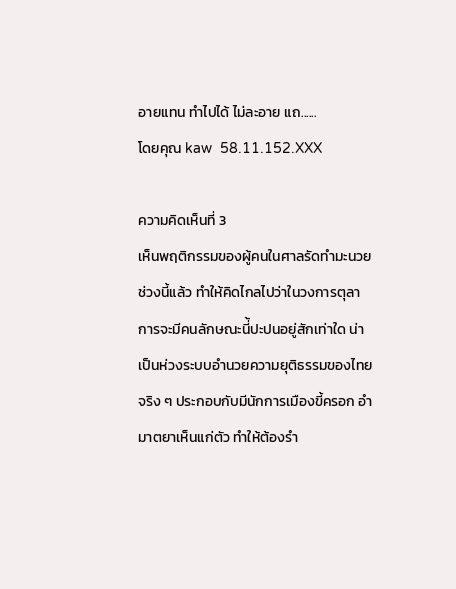อายแทน ทำไปได้ ไม่ละอาย แถ......
โดยคุณ kaw  58.11.152.XXX

ความคิดเห็นที่ 3
เห็นพฤติกรรมของผู้คนในศาลรัดทำมะนวยช่วงนี้แล้ว ทำให้คิดไกลไปว่าในวงการตุลาการจะมีคนลักษณะนี่้ปะปนอยู่สักเท่าใด น่าเป็นห่วงระบบอำนวยความยุติธรรมของไทยจริง ๆ ประกอบกับมีนักการเมืองขี้ครอก อำมาตยาเห็นแก่ตัว ทำให้ต้องรำ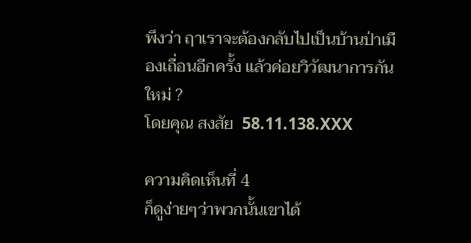พึงว่า ฤาเราจะต้องกลับไปเป็นบ้านป่าเมืองเถื่อนอีกครั้ง แล้วค่อยวิวัฒนาการกันใหม่ ?
โดยคุณ สงสัย  58.11.138.XXX

ความคิดเห็นที่ 4
ก็ดูง่ายๆว่าพวกนั้นเขาได้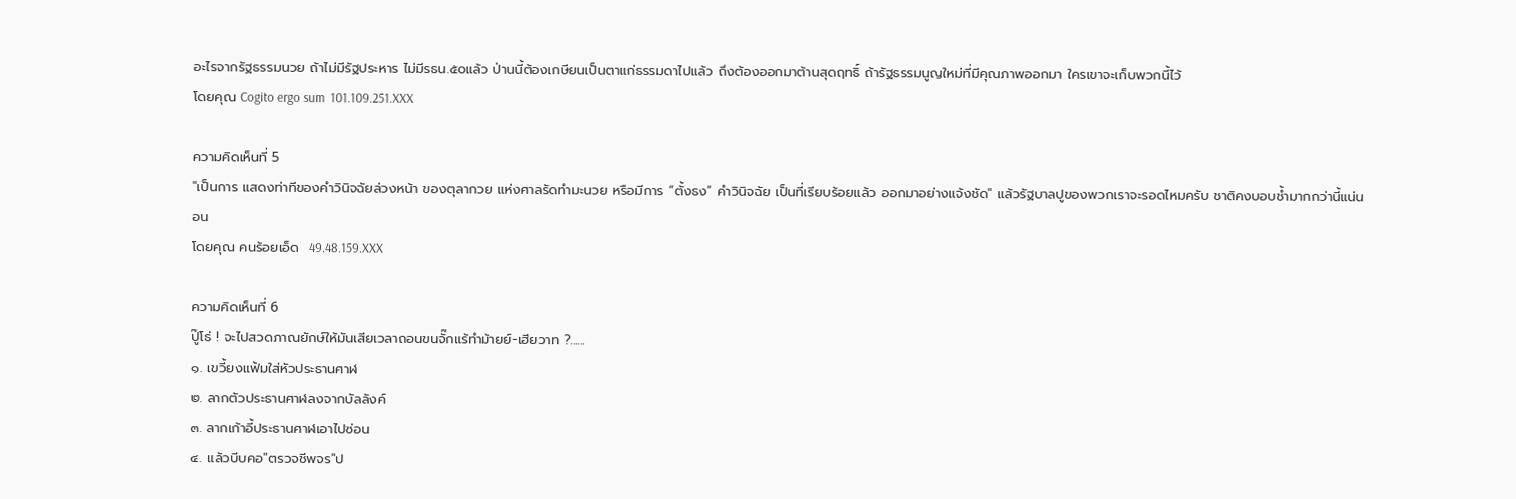อะไรจากรัฐธรรมนวย ถ้าไม่มีรัฐประหาร ไม่มีรธน.๕๐แล้ว ป่านนี้ต้องเกษียนเป็นตาแก่ธรรมดาไปแล้ว ถึงต้องออกมาต้านสุดฤทธิ์ ถ้ารัฐธรรมนูญใหม่ที่มีคุณภาพออกมา ใครเขาจะเก็บพวกนี้ไว้
โดยคุณ Cogito ergo sum  101.109.251.XXX

ความคิดเห็นที่ 5
"เป็นการ แสดงท่าทีของคำวินิจฉัยล่วงหน้า ของตุลากวย แห่งศาลรัดทำมะนวย หรือมีการ “ตั้งธง” คำวินิจฉัย เป็นที่เรียบร้อยแล้ว ออกมาอย่างแจ้งชัด" แล้วรัฐบาลปูของพวกเราจะรอดไหมครับ ชาติคงบอบช้ำมากกว่านี้แน่นอน
โดยคุณ คนร้อยเอ็ด  49.48.159.XXX

ความคิดเห็นที่ 6
ปู๊โธ่ ! จะไปสวดภาณยักษ์ให้มันเสียเวลาถอนขนจั๊กแร้ทำม้ายย์-เฮียวาท ?......
๑. เขวี้ยงแฟ้มใส่หัวประธานศาฬ
๒. ลากตัวประธานศาฬลงจากบัลลังค์
๓. ลากเก้าอี้ประธานศาฬเอาไปซ่อน
๔. แล้วบีบคอ"ตรวจชีพจร"ป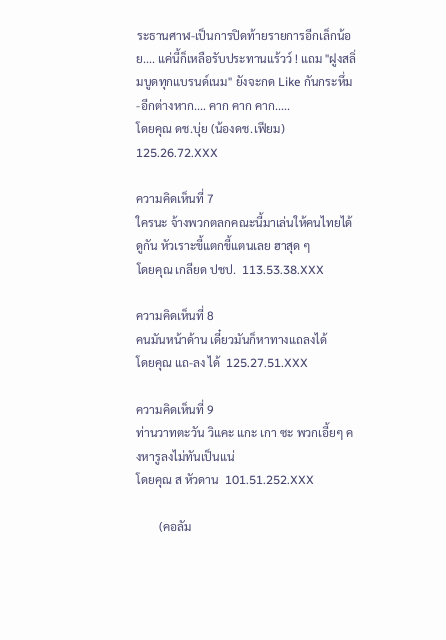ระธานศาฬ-เป็นการปิดท้ายรายการอีกเล็กน้อย.... แค่นี้ก็เหลือรับประทานแร้วว์ ! แถม "ฝูงสลิ่มบูดทุกแบรนด์เนม" ยังจะกด Like กันกระหึ่ม-อีกต่างหาก.... คาก คาก คาก.....
โดยคุณ ดช.บุ่ย (น้องดช.เฟียม)  125.26.72.XXX

ความคิดเห็นที่ 7
ใครนะ จ้างพวกตลกคณะนี้มาเล่นให้คนไทยได้ดูกัน หัวเราะขี้แตกขี้แตนเลย ฮาสุด ๆ
โดยคุณ เกลียด ปชป.  113.53.38.XXX

ความคิดเห็นที่ 8
คนมันหน้าด้าน เดี๋ยวมันก็หาทางแถลงได้
โดยคุณ แถ-ลง ได้  125.27.51.XXX

ความคิดเห็นที่ 9
ท่านวาทตะวัน วิแคะ แกะ เกา ซะ พวกเอี้ยๆ คงหารูลงไม่ทันเป็นแน่
โดยคุณ ส หัวดาน  101.51.252.XXX

        (คอลัม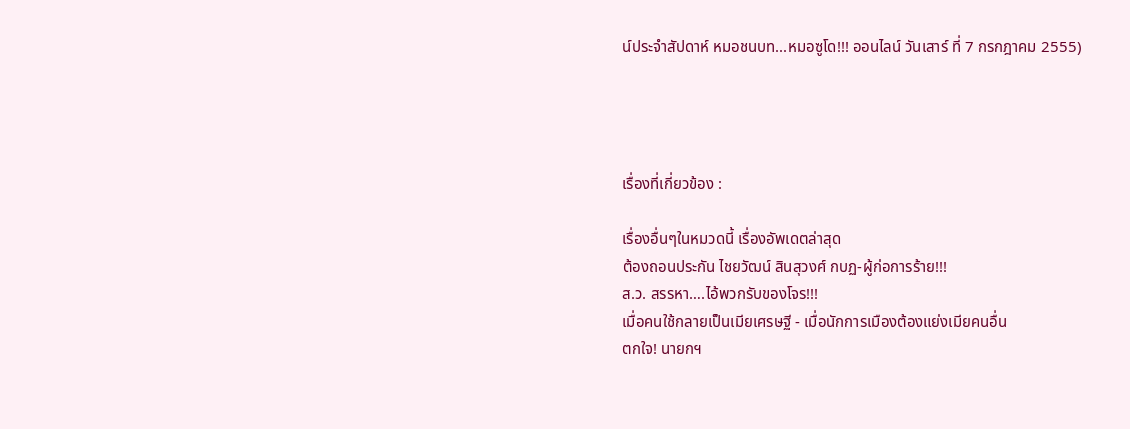น์ประจำสัปดาห์ หมอชนบท...หมอซูโด!!! ออนไลน์ วันเสาร์ ที่ 7 กรกฎาคม 2555)




เรื่องที่เกี่ยวข้อง :

เรื่องอื่นๆในหมวดนี้ เรื่องอัพเดตล่าสุด
ต้องถอนประกัน ไชยวัฒน์ สินสุวงศ์ กบฏ-ผู้ก่อการร้าย!!!
ส.ว. สรรหา….ไอ้พวกรับของโจร!!!
เมื่อคนใช้กลายเป็นเมียเศรษฐี - เมื่อนักการเมืองต้องแย่งเมียคนอื่น
ตกใจ! นายกฯ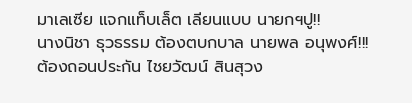มาเลเซีย แจกแท็บเล็ต เลียนแบบ นายกฯปู!!
นางนิชา ธุวธรรม ต้องตบกบาล นายพล อนุพงศ์!!!
ต้องถอนประกัน ไชยวัฒน์ สินสุวง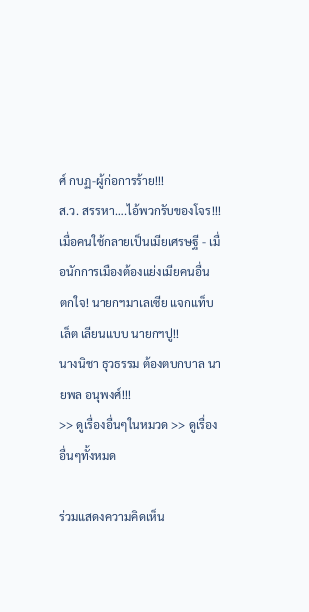ศ์ กบฏ-ผู้ก่อการร้าย!!!
ส.ว. สรรหา….ไอ้พวกรับของโจร!!!
เมื่อคนใช้กลายเป็นเมียเศรษฐี - เมื่อนักการเมืองต้องแย่งเมียคนอื่น
ตกใจ! นายกฯมาเลเซีย แจกแท็บเล็ต เลียนแบบ นายกฯปู!!
นางนิชา ธุวธรรม ต้องตบกบาล นายพล อนุพงศ์!!!
>> ดูเรื่องอื่นๆในหมวด >> ดูเรื่องอื่นๆทั้งหมด

ร่วมแสดงความคิดเห็น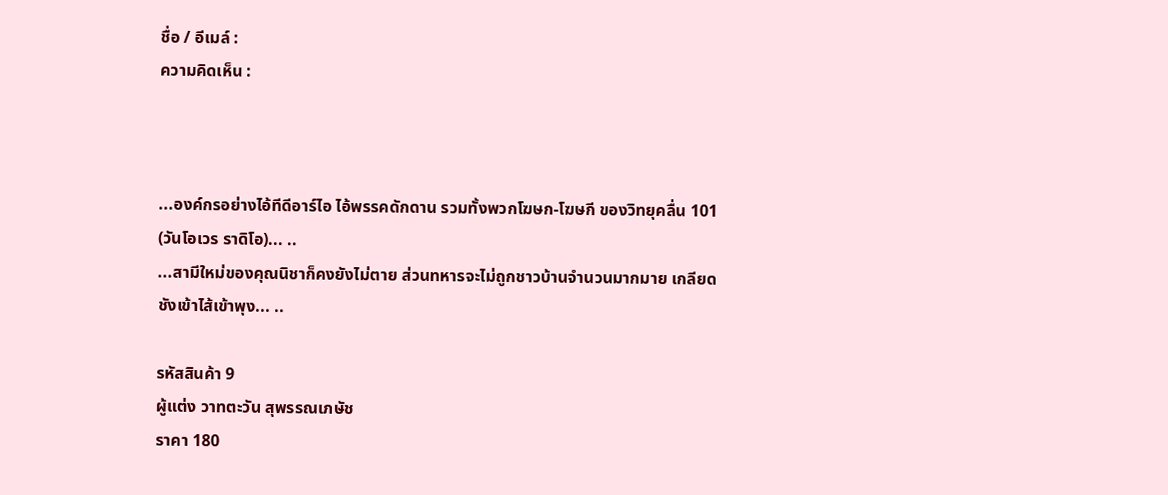ชื่อ / อีเมล์ :
ความคิดเห็น :



...องค์กรอย่างไอ้ทีดีอาร์ไอ ไอ้พรรคดักดาน รวมทั้งพวกโฆษก-โฆษกี ของวิทยุคลื่น 101 (วันโอเวร ราดิโอ)... ..
...สามีใหม่ของคุณนิชาก็คงยังไม่ตาย ส่วนทหารจะไม่ถูกชาวบ้านจำนวนมากมาย เกลียดชังเข้าไส้เข้าพุง... ..

รหัสสินค้า 9
ผู้แต่ง วาทตะวัน สุพรรณเภษัช
ราคา 180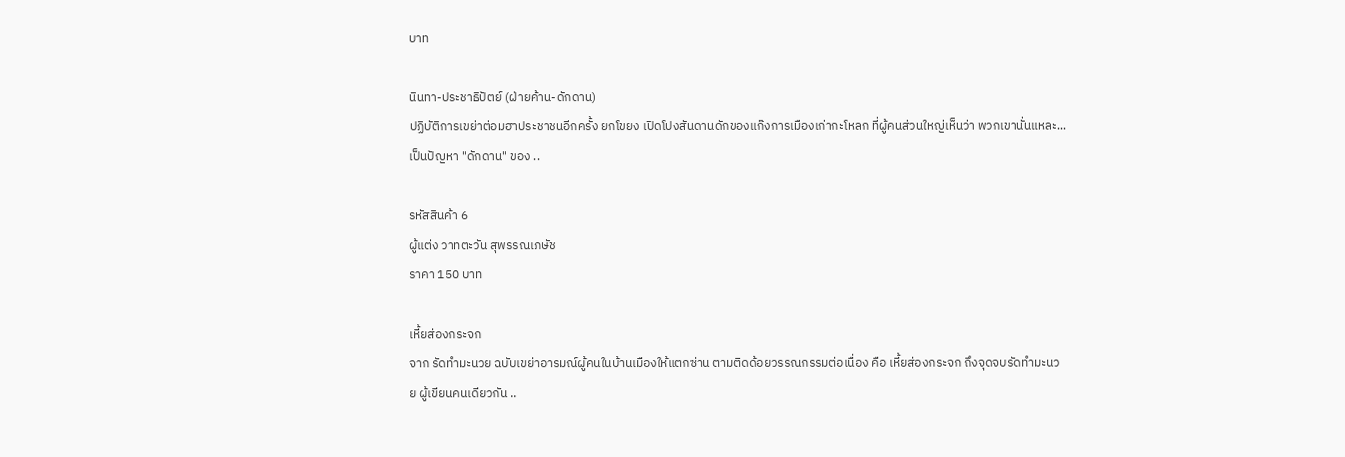บาท

นินทา-ประชาธิปัตย์ (ฝ่ายค้าน-ดักดาน)
ปฏิบัติการเขย่าต่อมฮาประชาชนอีกครั้ง ยกโขยง เปิดโปงสันดานดักของแก๊งการเมืองเก่ากะโหลก ที่ผู้คนส่วนใหญ่เห็นว่า พวกเขานั่นแหละ...เป็นปัญหา "ดักดาน" ของ ..

รหัสสินค้า 6
ผู้แต่ง วาทตะวัน สุพรรณเภษัช
ราคา 150 บาท

เหี้ยส่องกระจก
จาก รัดทำมะนวย ฉบับเขย่าอารมณ์ผู้คนในบ้านเมืองให้แตกซ่าน ตามติดด้อยวรรณกรรมต่อเนื่อง คือ เหี้ยส่องกระจก ถึงจุดจบรัดทำมะนวย ผู้เขียนคนเดียวกัน ..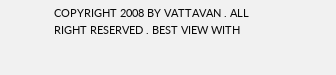COPYRIGHT 2008 BY VATTAVAN . ALL RIGHT RESERVED . BEST VIEW WITH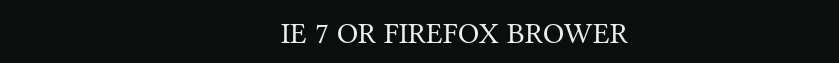IE 7 OR FIREFOX BROWER